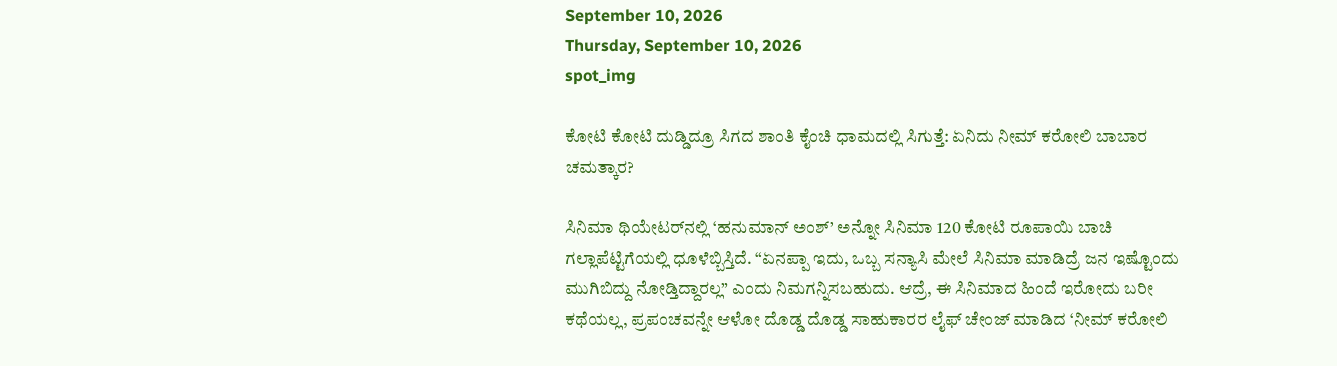September 10, 2026
Thursday, September 10, 2026
spot_img

ಕೋಟಿ ಕೋಟಿ ದುಡ್ಡಿದ್ರೂ ಸಿಗದ ಶಾಂತಿ ಕೈಂಚಿ ಧಾಮದಲ್ಲಿ ಸಿಗುತ್ತೆ: ಏನಿದು ನೀಮ್ ಕರೋಲಿ ಬಾಬಾರ ಚಮತ್ಕಾರ?

ಸಿನಿಮಾ ಥಿಯೇಟರ್‌ನಲ್ಲಿ ‘ಹನುಮಾನ್ ಅಂಶ್’ ಅನ್ನೋ ಸಿನಿಮಾ 120 ಕೋಟಿ ರೂಪಾಯಿ ಬಾಚಿ ಗಲ್ಲಾಪೆಟ್ಟಿಗೆಯಲ್ಲಿ ಧೂಳೆಬ್ಬಿಸ್ತಿದೆ. “ಏನಪ್ಪಾ ಇದು, ಒಬ್ಬ ಸನ್ಯಾಸಿ ಮೇಲೆ ಸಿನಿಮಾ ಮಾಡಿದ್ರೆ ಜನ ಇಷ್ಟೊಂದು ಮುಗಿಬಿದ್ದು ನೋಡ್ತಿದ್ದಾರಲ್ಲ” ಎಂದು ನಿಮಗನ್ನಿಸಬಹುದು. ಆದ್ರೆ, ಈ ಸಿನಿಮಾದ ಹಿಂದೆ ಇರೋದು ಬರೀ ಕಥೆಯಲ್ಲ, ಪ್ರಪಂಚವನ್ನೇ ಆಳೋ ದೊಡ್ಡ ದೊಡ್ಡ ಸಾಹುಕಾರರ ಲೈಫ್ ಚೇಂಜ್ ಮಾಡಿದ ‘ನೀಮ್ ಕರೋಲಿ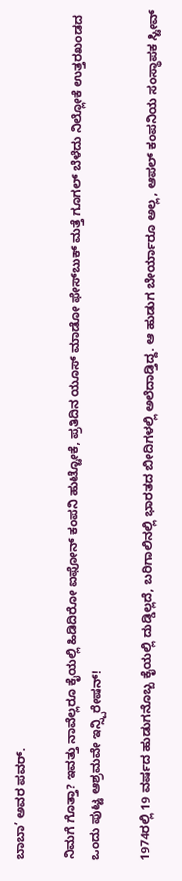ಬಾಬಾ’ ಅವರ ಪವರ್.

ನಿಮಗೆ ಗೊತ್ತಾ? ಇವತ್ತು ನಾವೆಲ್ಲರೂ ಕೈಯಲ್ಲಿ ಹಿಡಿದಿರೋ ಐಫೋನ್ ಕಂಪನಿ ಹುಟ್ಟೋಕೆ, ಪ್ರತಿದಿನ ಯೂಸ್ ಮಾಡೋ ಫೇಸ್‌ಬುಕ್ ಮತ್ತೆ ಗೂಗಲ್ ಬೆಳೆದು ನಿಲ್ಲೋಕೆ ಉತ್ತರಖಂಡದ ಒಂದು ಪುಟ್ಟ ಆಶ್ರಮವೇ ಇನ್ಸ್ಪಿರೇಷನ್!

1974ರಲ್ಲಿ 19 ವರ್ಷದ ಹುಡುಗನೊಬ್ಬ ಕೈಯಲ್ಲಿ ದುಡ್ಡಿಲ್ಲದೆ, ಬರಿಗಾಲಿನಲ್ಲಿ ಭಾರತದ ಬೀದಿಗಳಲ್ಲಿ ಅಲೆದಾಡ್ತಿದ್ದ. ಆ ಹುಡುಗ ಬೇರ್ಯಾರೂ ಅಲ್ಲ, ಆಪಲ್ ಕಂಪನಿಯ ಸಂಸ್ಥಾಪಕ ಸ್ಟೀವ್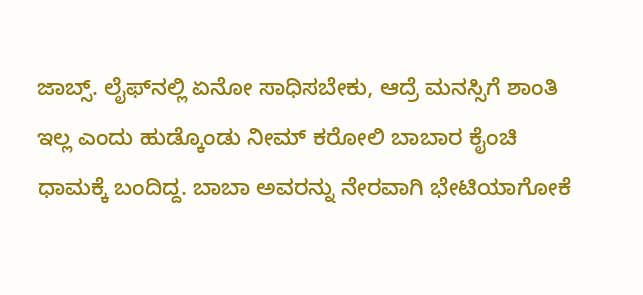ಜಾಬ್ಸ್. ಲೈಫ್‌ನಲ್ಲಿ ಏನೋ ಸಾಧಿಸಬೇಕು, ಆದ್ರೆ ಮನಸ್ಸಿಗೆ ಶಾಂತಿ ಇಲ್ಲ ಎಂದು ಹುಡ್ಕೊಂಡು ನೀಮ್ ಕರೋಲಿ ಬಾಬಾರ ಕೈಂಚಿ ಧಾಮಕ್ಕೆ ಬಂದಿದ್ದ. ಬಾಬಾ ಅವರನ್ನು ನೇರವಾಗಿ ಭೇಟಿಯಾಗೋಕೆ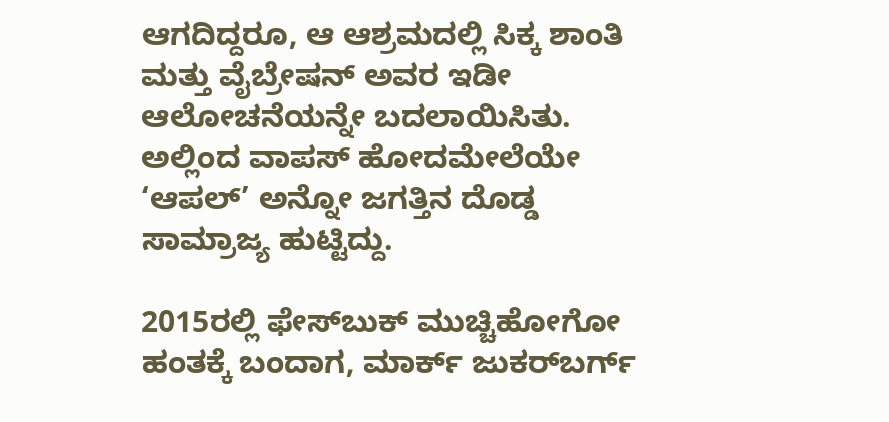ಆಗದಿದ್ದರೂ, ಆ ಆಶ್ರಮದಲ್ಲಿ ಸಿಕ್ಕ ಶಾಂತಿ ಮತ್ತು ವೈಬ್ರೇಷನ್ ಅವರ ಇಡೀ ಆಲೋಚನೆಯನ್ನೇ ಬದಲಾಯಿಸಿತು. ಅಲ್ಲಿಂದ ವಾಪಸ್ ಹೋದಮೇಲೆಯೇ ‘ಆಪಲ್’ ಅನ್ನೋ ಜಗತ್ತಿನ ದೊಡ್ಡ ಸಾಮ್ರಾಜ್ಯ ಹುಟ್ಟಿದ್ದು.

2015ರಲ್ಲಿ ಫೇಸ್‌ಬುಕ್ ಮುಚ್ಚಿಹೋಗೋ ಹಂತಕ್ಕೆ ಬಂದಾಗ, ಮಾರ್ಕ್ ಜುಕರ್‌ಬರ್ಗ್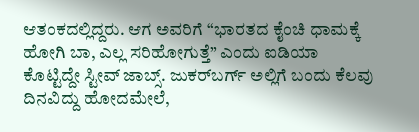ಆತಂಕದಲ್ಲಿದ್ದರು. ಆಗ ಅವರಿಗೆ “ಭಾರತದ ಕೈಂಚಿ ಧಾಮಕ್ಕೆ ಹೋಗಿ ಬಾ, ಎಲ್ಲ ಸರಿಹೋಗುತ್ತೆ” ಎಂದು ಐಡಿಯಾ ಕೊಟ್ಟಿದ್ದೇ ಸ್ಟೀವ್ ಜಾಬ್ಸ್. ಜುಕರ್‌ಬರ್ಗ್ ಅಲ್ಲಿಗೆ ಬಂದು ಕೆಲವು ದಿನವಿದ್ದು ಹೋದಮೇಲೆ,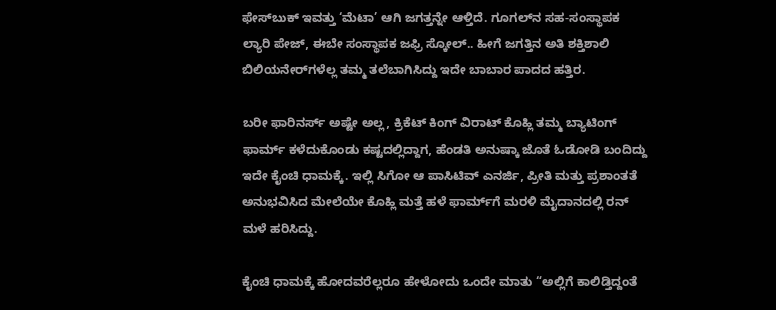ಫೇಸ್‌ಬುಕ್ ಇವತ್ತು ‘ಮೆಟಾ’ ಆಗಿ ಜಗತ್ತನ್ನೇ ಆಳ್ತಿದೆ. ಗೂಗಲ್‌ನ ಸಹ-ಸಂಸ್ಥಾಪಕ ಲ್ಯಾರಿ ಪೇಜ್, ಈಬೇ ಸಂಸ್ಥಾಪಕ ಜಫ್ರಿ ಸ್ಕೋಲ್.. ಹೀಗೆ ಜಗತ್ತಿನ ಅತಿ ಶಕ್ತಿಶಾಲಿ ಬಿಲಿಯನೇರ್‌ಗಳೆಲ್ಲ ತಮ್ಮ ತಲೆಬಾಗಿಸಿದ್ದು ಇದೇ ಬಾಬಾರ ಪಾದದ ಹತ್ತಿರ.

ಬರೀ ಫಾರಿನರ್ಸ್ ಅಷ್ಟೇ ಅಲ್ಲ, ಕ್ರಿಕೆಟ್ ಕಿಂಗ್ ವಿರಾಟ್ ಕೊಹ್ಲಿ ತಮ್ಮ ಬ್ಯಾಟಿಂಗ್ ಫಾರ್ಮ್ ಕಳೆದುಕೊಂಡು ಕಷ್ಟದಲ್ಲಿದ್ದಾಗ, ಹೆಂಡತಿ ಅನುಷ್ಕಾ ಜೊತೆ ಓಡೋಡಿ ಬಂದಿದ್ದು ಇದೇ ಕೈಂಚಿ ಧಾಮಕ್ಕೆ. ಇಲ್ಲಿ ಸಿಗೋ ಆ ಪಾಸಿಟಿವ್ ಎನರ್ಜಿ, ಪ್ರೀತಿ ಮತ್ತು ಪ್ರಶಾಂತತೆ ಅನುಭವಿಸಿದ ಮೇಲೆಯೇ ಕೊಹ್ಲಿ ಮತ್ತೆ ಹಳೆ ಫಾರ್ಮ್‌ಗೆ ಮರಳಿ ಮೈದಾನದಲ್ಲಿ ರನ್ ಮಳೆ ಹರಿಸಿದ್ದು.

ಕೈಂಚಿ ಧಾಮಕ್ಕೆ ಹೋದವರೆಲ್ಲರೂ ಹೇಳೋದು ಒಂದೇ ಮಾತು “ಅಲ್ಲಿಗೆ ಕಾಲಿಡ್ತಿದ್ದಂತೆ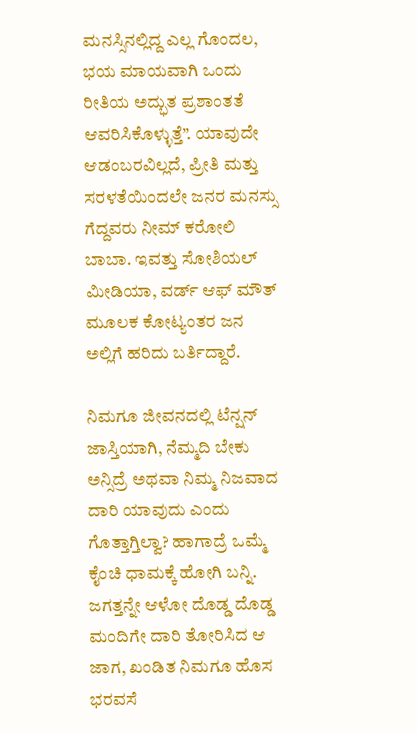ಮನಸ್ಸಿನಲ್ಲಿದ್ದ ಎಲ್ಲ ಗೊಂದಲ, ಭಯ ಮಾಯವಾಗಿ ಒಂದು ರೀತಿಯ ಅದ್ಭುತ ಪ್ರಶಾಂತತೆ ಆವರಿಸಿಕೊಳ್ಳುತ್ತೆ”. ಯಾವುದೇ ಆಡಂಬರವಿಲ್ಲದೆ, ಪ್ರೀತಿ ಮತ್ತು ಸರಳತೆಯಿಂದಲೇ ಜನರ ಮನಸ್ಸು ಗೆದ್ದವರು ನೀಮ್ ಕರೋಲಿ ಬಾಬಾ. ಇವತ್ತು ಸೋಶಿಯಲ್ ಮೀಡಿಯಾ, ವರ್ಡ್ ಆಫ್ ಮೌತ್ ಮೂಲಕ ಕೋಟ್ಯಂತರ ಜನ ಅಲ್ಲಿಗೆ ಹರಿದು ಬರ್ತಿದ್ದಾರೆ.

ನಿಮಗೂ ಜೀವನದಲ್ಲಿ ಟೆನ್ಷನ್ ಜಾಸ್ತಿಯಾಗಿ, ನೆಮ್ಮದಿ ಬೇಕು ಅನ್ಸಿದ್ರೆ ಅಥವಾ ನಿಮ್ಮ ನಿಜವಾದ ದಾರಿ ಯಾವುದು ಎಂದು ಗೊತ್ತಾಗ್ತಿಲ್ವಾ? ಹಾಗಾದ್ರೆ ಒಮ್ಮೆ ಕೈಂಚಿ ಧಾಮಕ್ಕೆ ಹೋಗಿ ಬನ್ನಿ. ಜಗತ್ತನ್ನೇ ಆಳೋ ದೊಡ್ಡ ದೊಡ್ಡ ಮಂದಿಗೇ ದಾರಿ ತೋರಿಸಿದ ಆ ಜಾಗ, ಖಂಡಿತ ನಿಮಗೂ ಹೊಸ ಭರವಸೆ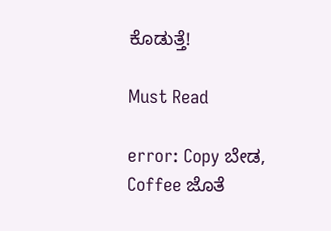ಕೊಡುತ್ತೆ!

Must Read

error: Copy ಬೇಡ, Coffee ಜೊತೆ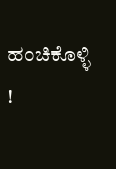ಹಂಚಿಕೊಳ್ಳಿ !